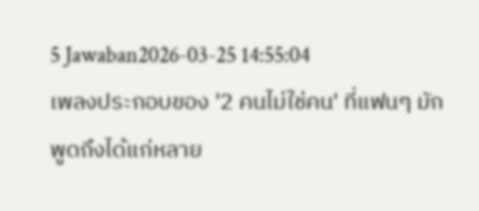5 Jawaban2026-03-25 14:55:04
เพลงประกอบของ '2 คนไม่ใช่คน' ที่แฟนๆ มักพูดถึงได้แก่หลาย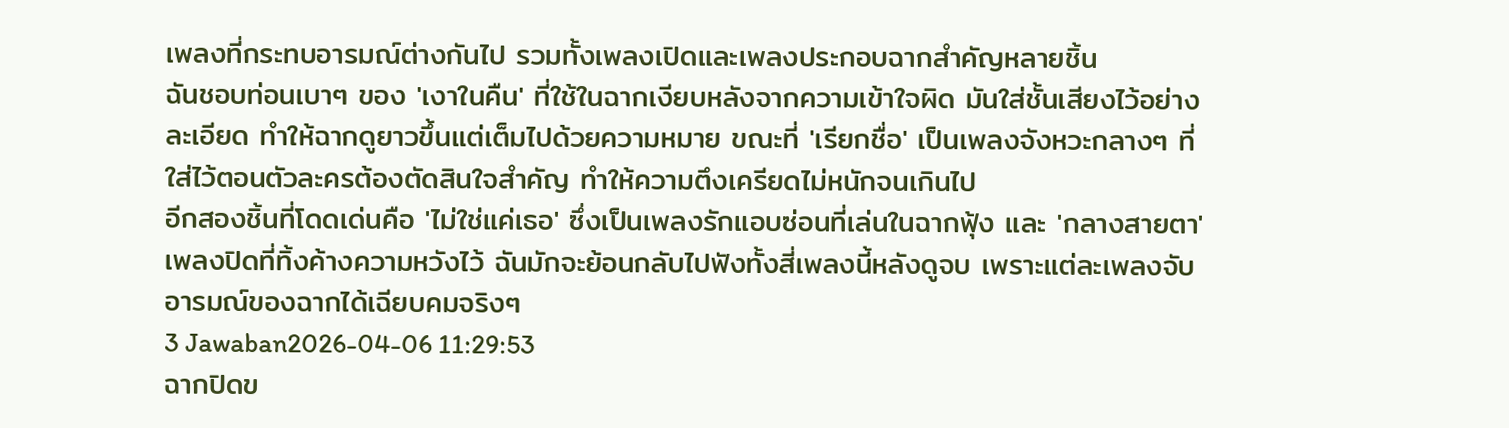เพลงที่กระทบอารมณ์ต่างกันไป รวมทั้งเพลงเปิดและเพลงประกอบฉากสำคัญหลายชิ้น
ฉันชอบท่อนเบาๆ ของ 'เงาในคืน' ที่ใช้ในฉากเงียบหลังจากความเข้าใจผิด มันใส่ชั้นเสียงไว้อย่างละเอียด ทำให้ฉากดูยาวขึ้นแต่เต็มไปด้วยความหมาย ขณะที่ 'เรียกชื่อ' เป็นเพลงจังหวะกลางๆ ที่ใส่ไว้ตอนตัวละครต้องตัดสินใจสำคัญ ทำให้ความตึงเครียดไม่หนักจนเกินไป
อีกสองชิ้นที่โดดเด่นคือ 'ไม่ใช่แค่เธอ' ซึ่งเป็นเพลงรักแอบซ่อนที่เล่นในฉากฟุ้ง และ 'กลางสายตา' เพลงปิดที่ทิ้งค้างความหวังไว้ ฉันมักจะย้อนกลับไปฟังทั้งสี่เพลงนี้หลังดูจบ เพราะแต่ละเพลงจับอารมณ์ของฉากได้เฉียบคมจริงๆ
3 Jawaban2026-04-06 11:29:53
ฉากปิดข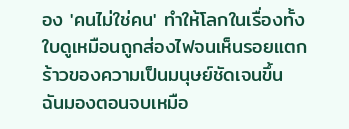อง 'คนไม่ใช่คน' ทำให้โลกในเรื่องทั้งใบดูเหมือนถูกส่องไฟจนเห็นรอยแตกร้าวของความเป็นมนุษย์ชัดเจนขึ้น
ฉันมองตอนจบเหมือ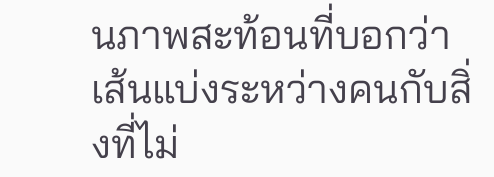นภาพสะท้อนที่บอกว่าเส้นแบ่งระหว่างคนกับสิ่งที่ไม่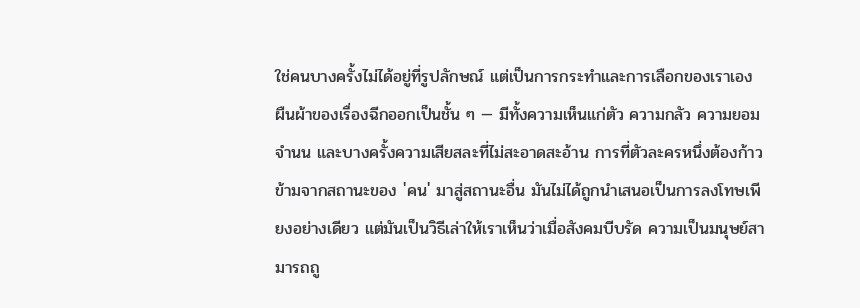ใช่คนบางครั้งไม่ได้อยู่ที่รูปลักษณ์ แต่เป็นการกระทำและการเลือกของเราเอง ผืนผ้าของเรื่องฉีกออกเป็นชั้น ๆ — มีทั้งความเห็นแก่ตัว ความกลัว ความยอมจำนน และบางครั้งความเสียสละที่ไม่สะอาดสะอ้าน การที่ตัวละครหนึ่งต้องก้าวข้ามจากสถานะของ 'คน' มาสู่สถานะอื่น มันไม่ได้ถูกนำเสนอเป็นการลงโทษเพียงอย่างเดียว แต่มันเป็นวิธีเล่าให้เราเห็นว่าเมื่อสังคมบีบรัด ความเป็นมนุษย์สามารถถู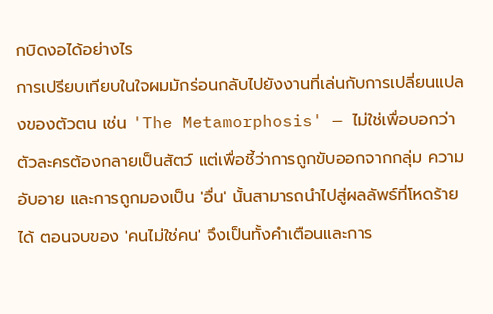กบิดงอได้อย่างไร
การเปรียบเทียบในใจผมมักร่อนกลับไปยังงานที่เล่นกับการเปลี่ยนแปลงของตัวตน เช่น 'The Metamorphosis' — ไม่ใช่เพื่อบอกว่าตัวละครต้องกลายเป็นสัตว์ แต่เพื่อชี้ว่าการถูกขับออกจากกลุ่ม ความอับอาย และการถูกมองเป็น 'อื่น' นั้นสามารถนำไปสู่ผลลัพธ์ที่โหดร้ายได้ ตอนจบของ 'คนไม่ใช่คน' จึงเป็นทั้งคำเตือนและการ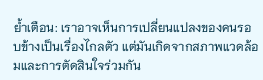ย้ำเตือน: เราอาจเห็นการเปลี่ยนแปลงของคนรอบข้างเป็นเรื่องไกลตัว แต่มันเกิดจากสภาพแวดล้อมและการตัดสินใจร่วมกัน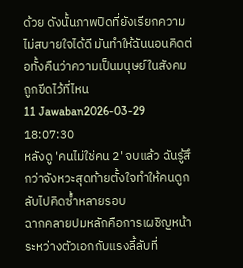ด้วย ดังนั้นภาพปิดที่ยังเรียกความไม่สบายใจได้ดี มันทำให้ฉันนอนคิดต่อทั้งคืนว่าความเป็นมนุษย์ในสังคมถูกขีดไว้ที่ไหน
11 Jawaban2026-03-29 18:07:30
หลังดู 'คนไม่ใช่คน 2' จบแล้ว ฉันรู้สึกว่าจังหวะสุดท้ายตั้งใจทำให้คนดูกลับไปคิดซ้ำหลายรอบ
ฉากคลายปมหลักคือการเผชิญหน้าระหว่างตัวเอกกับแรงลี้ลับที่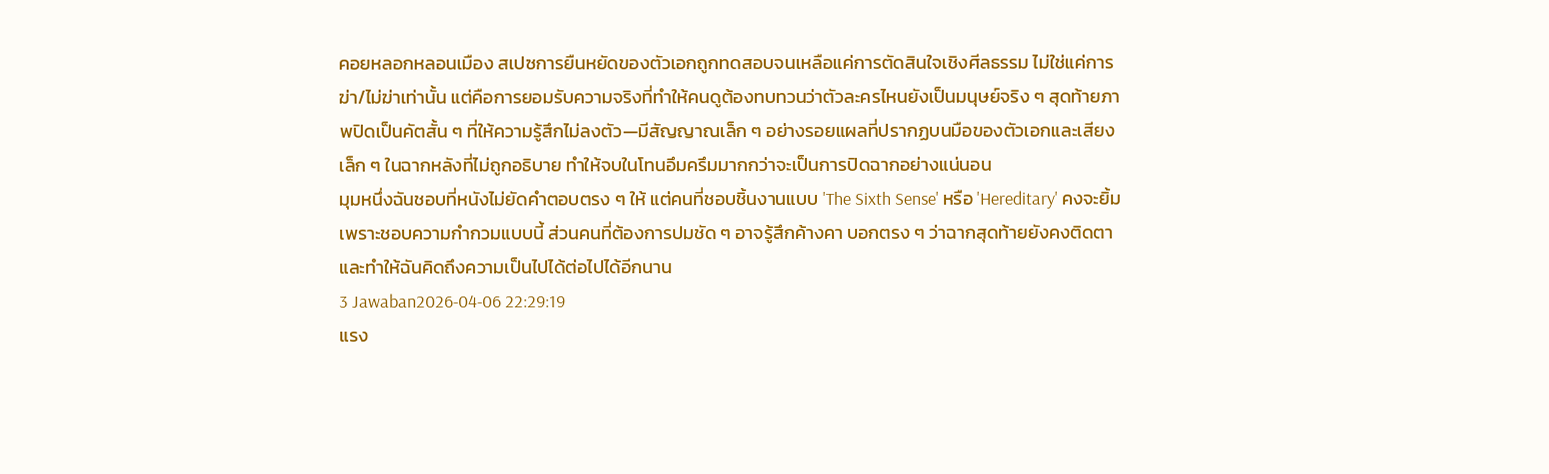คอยหลอกหลอนเมือง สเปซการยืนหยัดของตัวเอกถูกทดสอบจนเหลือแค่การตัดสินใจเชิงศีลธรรม ไม่ใช่แค่การฆ่า/ไม่ฆ่าเท่านั้น แต่คือการยอมรับความจริงที่ทำให้คนดูต้องทบทวนว่าตัวละครไหนยังเป็นมนุษย์จริง ๆ สุดท้ายภาพปิดเป็นคัตสั้น ๆ ที่ให้ความรู้สึกไม่ลงตัว—มีสัญญาณเล็ก ๆ อย่างรอยแผลที่ปรากฏบนมือของตัวเอกและเสียงเล็ก ๆ ในฉากหลังที่ไม่ถูกอธิบาย ทำให้จบในโทนอึมครึมมากกว่าจะเป็นการปิดฉากอย่างแน่นอน
มุมหนึ่งฉันชอบที่หนังไม่ยัดคำตอบตรง ๆ ให้ แต่คนที่ชอบชิ้นงานแบบ 'The Sixth Sense' หรือ 'Hereditary' คงจะยิ้มเพราะชอบความกำกวมแบบนี้ ส่วนคนที่ต้องการปมชัด ๆ อาจรู้สึกค้างคา บอกตรง ๆ ว่าฉากสุดท้ายยังคงติดตาและทำให้ฉันคิดถึงความเป็นไปได้ต่อไปได้อีกนาน
3 Jawaban2026-04-06 22:29:19
แรง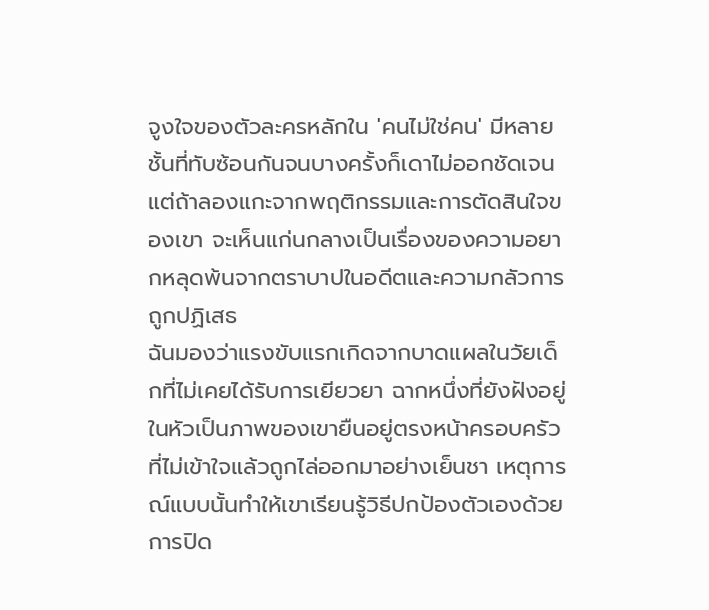จูงใจของตัวละครหลักใน 'คนไม่ใช่คน' มีหลายชั้นที่ทับซ้อนกันจนบางครั้งก็เดาไม่ออกชัดเจน แต่ถ้าลองแกะจากพฤติกรรมและการตัดสินใจของเขา จะเห็นแก่นกลางเป็นเรื่องของความอยากหลุดพ้นจากตราบาปในอดีตและความกลัวการถูกปฏิเสธ
ฉันมองว่าแรงขับแรกเกิดจากบาดแผลในวัยเด็กที่ไม่เคยได้รับการเยียวยา ฉากหนึ่งที่ยังฝังอยู่ในหัวเป็นภาพของเขายืนอยู่ตรงหน้าครอบครัวที่ไม่เข้าใจแล้วถูกไล่ออกมาอย่างเย็นชา เหตุการณ์แบบนั้นทำให้เขาเรียนรู้วิธีปกป้องตัวเองด้วยการปิด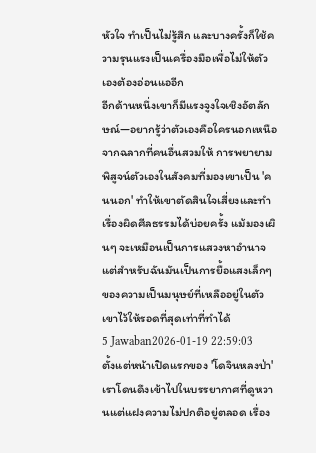หัวใจ ทำเป็นไม่รู้สึก และบางครั้งก็ใช้ความรุนแรงเป็นเครื่องมือเพื่อไม่ให้ตัวเองต้องอ่อนแออีก
อีกด้านหนึ่งเขาก็มีแรงจูงใจเชิงอัตลักษณ์—อยากรู้ว่าตัวเองคือใครนอกเหนือจากฉลากที่คนอื่นสวมให้ การพยายามพิสูจน์ตัวเองในสังคมที่มองเขาเป็น 'คนนอก' ทำให้เขาตัดสินใจเสี่ยงและทำเรื่องผิดศีลธรรมได้บ่อยครั้ง แม้มองเผินๆ จะเหมือนเป็นการแสวงหาอำนาจ แต่สำหรับฉันมันเป็นการยื้อแสงเล็กๆ ของความเป็นมนุษย์ที่เหลืออยู่ในตัวเขาไว้ให้รอดที่สุดเท่าที่ทำได้
5 Jawaban2026-01-19 22:59:03
ตั้งแต่หน้าเปิดแรกของ 'โดจินหลงป่า' เราโดนดึงเข้าไปในบรรยากาศที่ดูหวานแต่แฝงความไม่ปกติอยู่ตลอด เรื่อง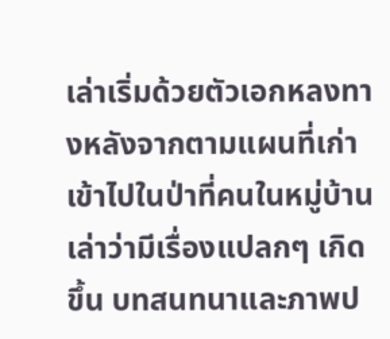เล่าเริ่มด้วยตัวเอกหลงทางหลังจากตามแผนที่เก่าเข้าไปในป่าที่คนในหมู่บ้านเล่าว่ามีเรื่องแปลกๆ เกิดขึ้น บทสนทนาและภาพป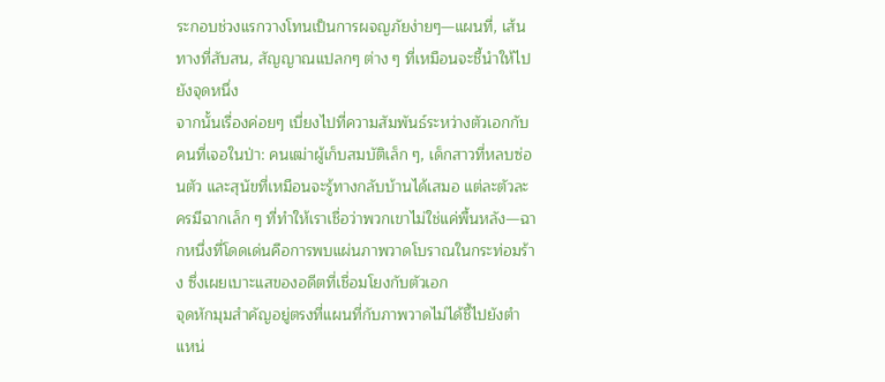ระกอบช่วงแรกวางโทนเป็นการผจญภัยง่ายๆ—แผนที่, เส้นทางที่สับสน, สัญญาณแปลกๆ ต่าง ๆ ที่เหมือนจะชี้นำให้ไปยังจุดหนึ่ง
จากนั้นเรื่องค่อยๆ เบี่ยงไปที่ความสัมพันธ์ระหว่างตัวเอกกับคนที่เจอในป่า: คนเฒ่าผู้เก็บสมบัติเล็ก ๆ, เด็กสาวที่หลบซ่อนตัว และสุนัขที่เหมือนจะรู้ทางกลับบ้านได้เสมอ แต่ละตัวละครมีฉากเล็ก ๆ ที่ทำให้เราเชื่อว่าพวกเขาไม่ใช่แค่พื้นหลัง—ฉากหนึ่งที่โดดเด่นคือการพบแผ่นภาพวาดโบราณในกระท่อมร้าง ซึ่งเผยเบาะแสของอดีตที่เชื่อมโยงกับตัวเอก
จุดหักมุมสำคัญอยู่ตรงที่แผนที่กับภาพวาดไม่ได้ชี้ไปยังตำแหน่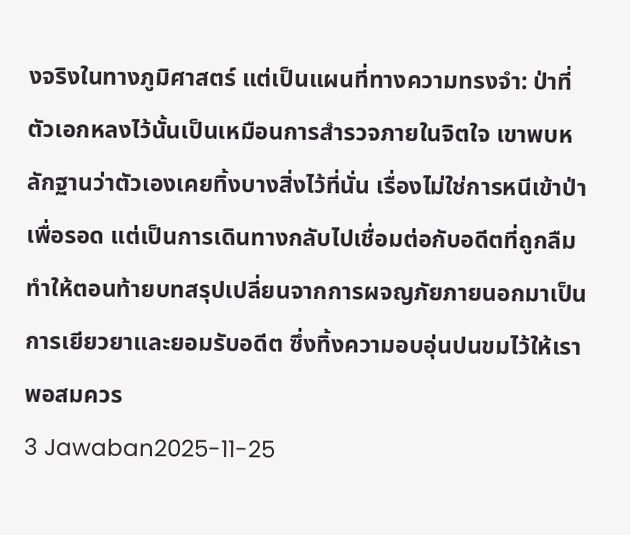งจริงในทางภูมิศาสตร์ แต่เป็นแผนที่ทางความทรงจำ: ป่าที่ตัวเอกหลงไว้นั้นเป็นเหมือนการสำรวจภายในจิตใจ เขาพบหลักฐานว่าตัวเองเคยทิ้งบางสิ่งไว้ที่นั่น เรื่องไม่ใช่การหนีเข้าป่าเพื่อรอด แต่เป็นการเดินทางกลับไปเชื่อมต่อกับอดีตที่ถูกลืม ทำให้ตอนท้ายบทสรุปเปลี่ยนจากการผจญภัยภายนอกมาเป็นการเยียวยาและยอมรับอดีต ซึ่งทิ้งความอบอุ่นปนขมไว้ให้เราพอสมควร
3 Jawaban2025-11-25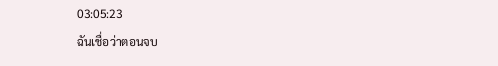03:05:23
ฉันเชื่อว่าตอนจบ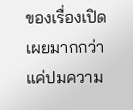ของเรื่องเปิดเผยมากกว่าแค่ปมความ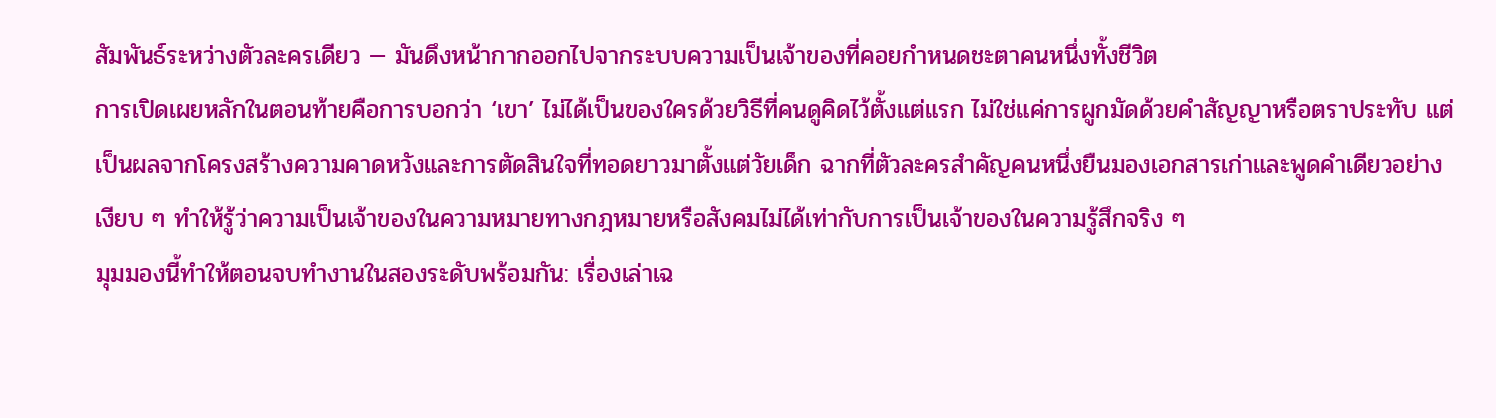สัมพันธ์ระหว่างตัวละครเดียว — มันดึงหน้ากากออกไปจากระบบความเป็นเจ้าของที่คอยกำหนดชะตาคนหนึ่งทั้งชีวิต
การเปิดเผยหลักในตอนท้ายคือการบอกว่า ‘เขา’ ไม่ได้เป็นของใครด้วยวิธีที่คนดูคิดไว้ตั้งแต่แรก ไม่ใช่แค่การผูกมัดด้วยคำสัญญาหรือตราประทับ แต่เป็นผลจากโครงสร้างความคาดหวังและการตัดสินใจที่ทอดยาวมาตั้งแต่วัยเด็ก ฉากที่ตัวละครสำคัญคนหนึ่งยืนมองเอกสารเก่าและพูดคำเดียวอย่างเงียบ ๆ ทำให้รู้ว่าความเป็นเจ้าของในความหมายทางกฎหมายหรือสังคมไม่ได้เท่ากับการเป็นเจ้าของในความรู้สึกจริง ๆ
มุมมองนี้ทำให้ตอนจบทำงานในสองระดับพร้อมกัน: เรื่องเล่าเฉ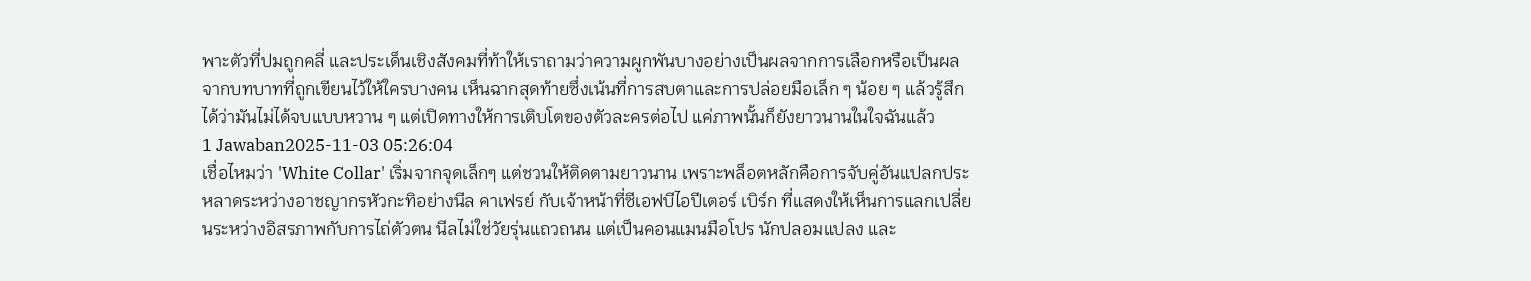พาะตัวที่ปมถูกคลี่ และประเด็นเชิงสังคมที่ท้าให้เราถามว่าความผูกพันบางอย่างเป็นผลจากการเลือกหรือเป็นผลจากบทบาทที่ถูกเขียนไว้ให้ใครบางคน เห็นฉากสุดท้ายซึ่งเน้นที่การสบตาและการปล่อยมือเล็ก ๆ น้อย ๆ แล้วรู้สึกได้ว่ามันไม่ได้จบแบบหวาน ๆ แต่เปิดทางให้การเติบโตของตัวละครต่อไป แค่ภาพนั้นก็ยังยาวนานในใจฉันแล้ว
1 Jawaban2025-11-03 05:26:04
เชื่อไหมว่า 'White Collar' เริ่มจากจุดเล็กๆ แต่ชวนให้ติดตามยาวนาน เพราะพล็อตหลักคือการจับคู่อันแปลกประหลาดระหว่างอาชญากรหัวกะทิอย่างนีล คาเฟรย์ กับเจ้าหน้าที่ซีเอฟบีไอปีเตอร์ เบิร์ก ที่แสดงให้เห็นการแลกเปลี่ยนระหว่างอิสรภาพกับการไถ่ตัวตน นีลไม่ใช่วัยรุ่นแถวถนน แต่เป็นคอนแมนมือโปร นักปลอมแปลง และ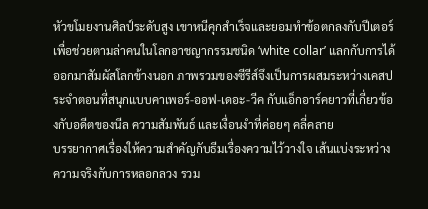หัวขโมยงานศิลป์ระดับสูง เขาหนีคุกสำเร็จและยอมทำข้อตกลงกับปีเตอร์เพื่อช่วยตามล่าคนในโลกอาชญากรรมชนิด ‘white collar’ แลกกับการได้ออกมาสัมผัสโลกข้างนอก ภาพรวมของซีรีส์จึงเป็นการผสมระหว่างเคสประจำตอนที่สนุกแบบคาเพอร์-ออฟ-เดอะ-วีค กับแอ็กอาร์คยาวที่เกี่ยวข้องกับอดีตของนีล ความสัมพันธ์ และเงื่อนงำที่ค่อยๆ คลี่คลาย
บรรยากาศเรื่องให้ความสำคัญกับธีมเรื่องความไว้วางใจ เส้นแบ่งระหว่างความจริงกับการหลอกลวง รวม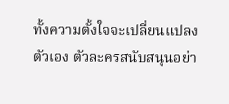ทั้งความตั้งใจจะเปลี่ยนแปลงตัวเอง ตัวละครสนับสนุนอย่า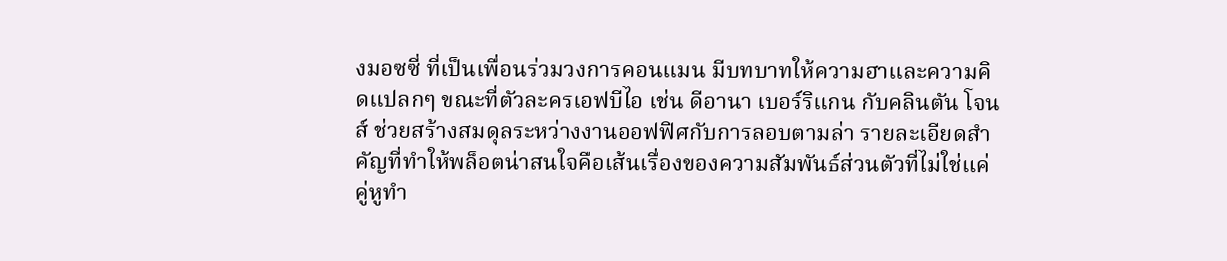งมอซซี่ ที่เป็นเพื่อนร่วมวงการคอนแมน มีบทบาทให้ความฮาและความคิดแปลกๆ ขณะที่ตัวละครเอฟบีไอ เช่น ดีอานา เบอร์ริแกน กับคลินตัน โจนส์ ช่วยสร้างสมดุลระหว่างงานออฟฟิศกับการลอบตามล่า รายละเอียดสำคัญที่ทำให้พล็อตน่าสนใจคือเส้นเรื่องของความสัมพันธ์ส่วนตัวที่ไม่ใช่แค่คู่หูทำ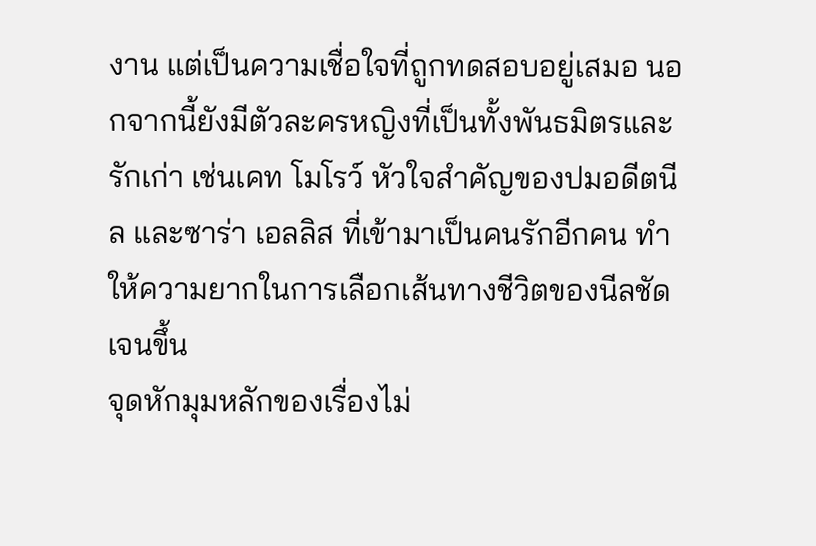งาน แต่เป็นความเชื่อใจที่ถูกทดสอบอยู่เสมอ นอกจากนี้ยังมีตัวละครหญิงที่เป็นทั้งพันธมิตรและรักเก่า เช่นเคท โมโรว์ หัวใจสำคัญของปมอดีตนีล และซาร่า เอลลิส ที่เข้ามาเป็นคนรักอีกคน ทำให้ความยากในการเลือกเส้นทางชีวิตของนีลชัดเจนขึ้น
จุดหักมุมหลักของเรื่องไม่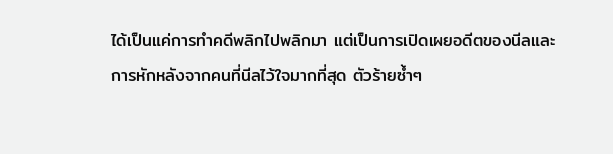ได้เป็นแค่การทำคดีพลิกไปพลิกมา แต่เป็นการเปิดเผยอดีตของนีลและการหักหลังจากคนที่นีลไว้ใจมากที่สุด ตัวร้ายซ้ำๆ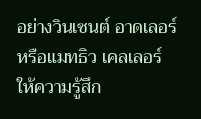อย่างวินเซนต์ อาดเลอร์ หรือแมทธิว เคลเลอร์ ให้ความรู้สึก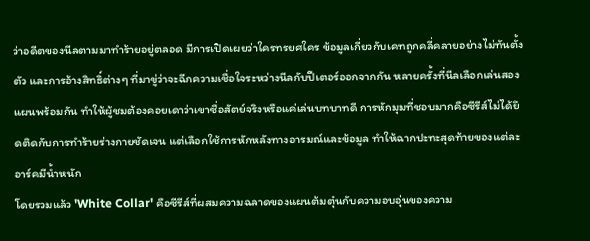ว่าอดีตของนีลตามมาทำร้ายอยู่ตลอด มีการเปิดเผยว่าใครทรยศใคร ข้อมูลเกี่ยวกับเคทถูกคลี่คลายอย่างไม่ทันตั้งตัว และการอ้างสิทธิ์ต่างๆ ที่มาขู่ว่าจะฉีกความเชื่อใจระหว่างนีลกับปีเตอร์ออกจากกัน หลายครั้งที่นีลเลือกเล่นสองแผนพร้อมกัน ทำให้ผู้ชมต้องคอยเดาว่าเขาซื่อสัตย์จริงหรือแค่เล่นบทบาทดี การหักมุมที่ชอบมากคือซีรีส์ไม่ได้ยึดติดกับการทำร้ายร่างกายชัดเจน แต่เลือกใช้การหักหลังทางอารมณ์และข้อมูล ทำให้ฉากปะทะสุดท้ายของแต่ละอาร์คมีน้ำหนัก
โดยรวมแล้ว 'White Collar' คือซีรีส์ที่ผสมความฉลาดของแผนต้มตุ๋นกับความอบอุ่นของความ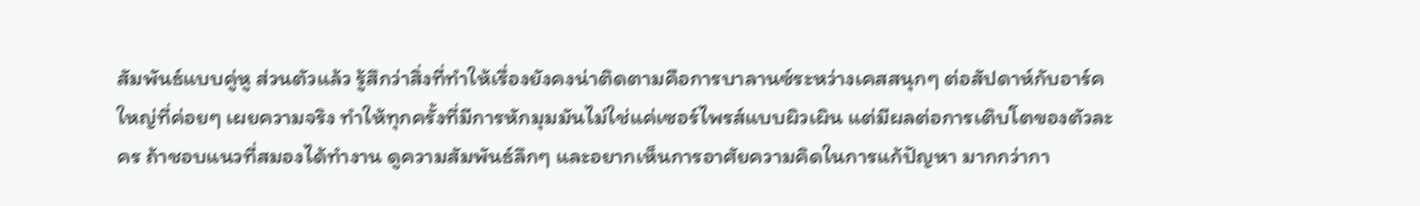สัมพันธ์แบบคู่หู ส่วนตัวแล้ว รู้สึกว่าสิ่งที่ทำให้เรื่องยังคงน่าติดตามคือการบาลานซ์ระหว่างเคสสนุกๆ ต่อสัปดาห์กับอาร์คใหญ่ที่ค่อยๆ เผยความจริง ทำให้ทุกครั้งที่มีการหักมุมมันไม่ใช่แค่เซอร์ไพรส์แบบผิวเผิน แต่มีผลต่อการเติบโตของตัวละคร ถ้าชอบแนวที่สมองได้ทำงาน ดูความสัมพันธ์ลึกๆ และอยากเห็นการอาศัยความคิดในการแก้ปัญหา มากกว่ากา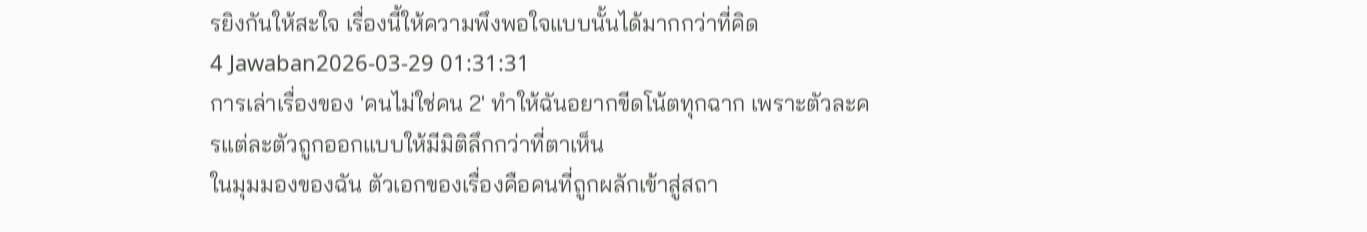รยิงกันให้สะใจ เรื่องนี้ให้ความพึงพอใจแบบนั้นได้มากกว่าที่คิด
4 Jawaban2026-03-29 01:31:31
การเล่าเรื่องของ 'คนไม่ใช่คน 2' ทำให้ฉันอยากขีดโน้ตทุกฉาก เพราะตัวละครแต่ละตัวถูกออกแบบให้มีมิติลึกกว่าที่ตาเห็น
ในมุมมองของฉัน ตัวเอกของเรื่องคือคนที่ถูกผลักเข้าสู่สถา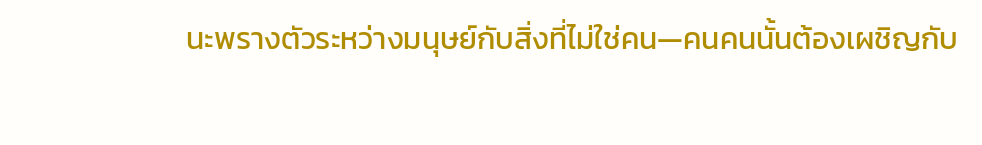นะพรางตัวระหว่างมนุษย์กับสิ่งที่ไม่ใช่คน—คนคนนั้นต้องเผชิญกับ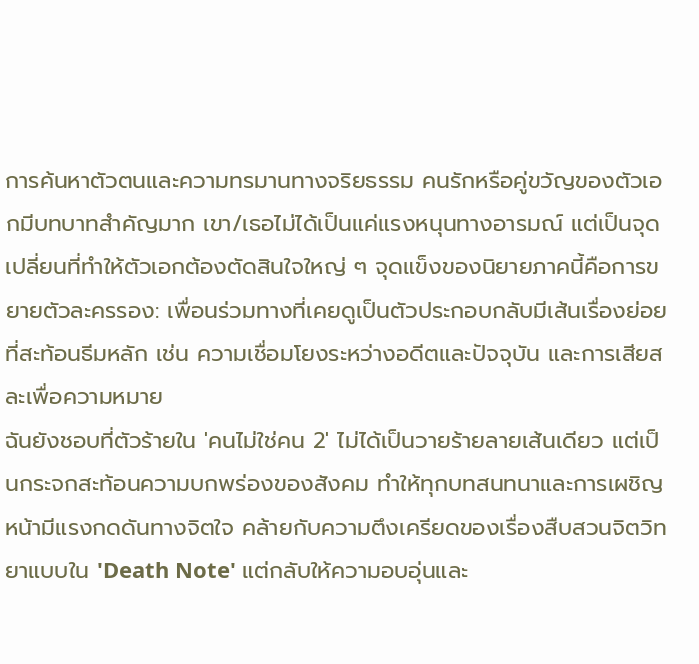การค้นหาตัวตนและความทรมานทางจริยธรรม คนรักหรือคู่ขวัญของตัวเอกมีบทบาทสำคัญมาก เขา/เธอไม่ได้เป็นแค่แรงหนุนทางอารมณ์ แต่เป็นจุดเปลี่ยนที่ทำให้ตัวเอกต้องตัดสินใจใหญ่ ๆ จุดแข็งของนิยายภาคนี้คือการขยายตัวละครรอง: เพื่อนร่วมทางที่เคยดูเป็นตัวประกอบกลับมีเส้นเรื่องย่อยที่สะท้อนธีมหลัก เช่น ความเชื่อมโยงระหว่างอดีตและปัจจุบัน และการเสียสละเพื่อความหมาย
ฉันยังชอบที่ตัวร้ายใน 'คนไม่ใช่คน 2' ไม่ได้เป็นวายร้ายลายเส้นเดียว แต่เป็นกระจกสะท้อนความบกพร่องของสังคม ทำให้ทุกบทสนทนาและการเผชิญหน้ามีแรงกดดันทางจิตใจ คล้ายกับความตึงเครียดของเรื่องสืบสวนจิตวิทยาแบบใน 'Death Note' แต่กลับให้ความอบอุ่นและ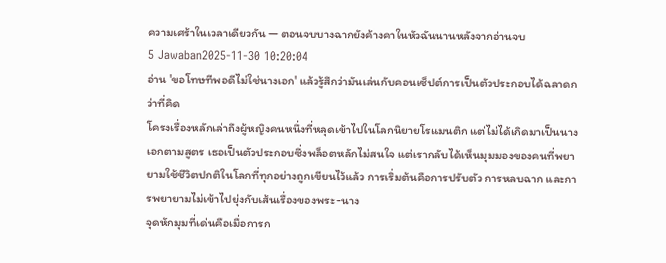ความเศร้าในเวลาเดียวกัน — ตอนจบบางฉากยังค้างคาในหัวฉันนานหลังจากอ่านจบ
5 Jawaban2025-11-30 10:20:04
อ่าน 'ขอโทษทีพอดีไม่ใช่นางเอก' แล้วรู้สึกว่ามันเล่นกับคอนเซ็ปต์การเป็นตัวประกอบได้ฉลาดกว่าที่คิด
โครงเรื่องหลักเล่าถึงผู้หญิงคนหนึ่งที่หลุดเข้าไปในโลกนิยายโรแมนติก แต่ไม่ได้เกิดมาเป็นนางเอกตามสูตร เธอเป็นตัวประกอบซึ่งพล็อตหลักไม่สนใจ แต่เรากลับได้เห็นมุมมองของคนที่พยายามใช้ชีวิตปกติในโลกที่ทุกอย่างถูกเขียนไว้แล้ว การเริ่มต้นคือการปรับตัว การหลบฉาก และการพยายามไม่เข้าไปยุ่งกับเส้นเรื่องของพระ-นาง
จุดหักมุมที่เด่นคือเมื่อการก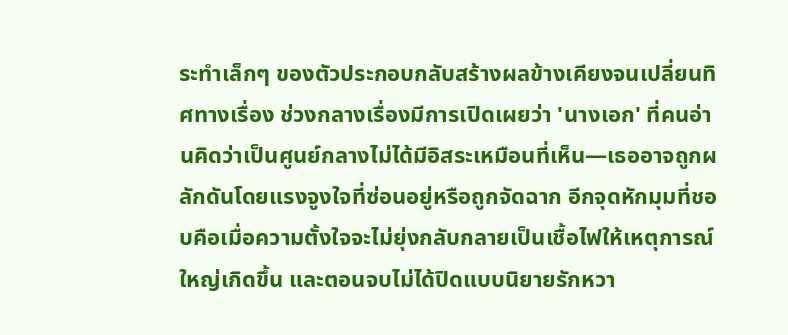ระทำเล็กๆ ของตัวประกอบกลับสร้างผลข้างเคียงจนเปลี่ยนทิศทางเรื่อง ช่วงกลางเรื่องมีการเปิดเผยว่า 'นางเอก' ที่คนอ่านคิดว่าเป็นศูนย์กลางไม่ได้มีอิสระเหมือนที่เห็น—เธออาจถูกผลักดันโดยแรงจูงใจที่ซ่อนอยู่หรือถูกจัดฉาก อีกจุดหักมุมที่ชอบคือเมื่อความตั้งใจจะไม่ยุ่งกลับกลายเป็นเชื้อไฟให้เหตุการณ์ใหญ่เกิดขึ้น และตอนจบไม่ได้ปิดแบบนิยายรักหวา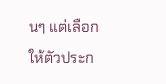นๆ แต่เลือกให้ตัวประก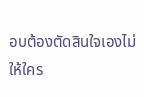อบต้องตัดสินใจเองไม่ให้ใคร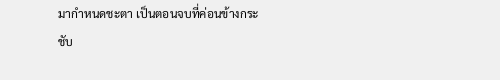มากำหนดชะตา เป็นตอนจบที่ค่อนข้างกระชับ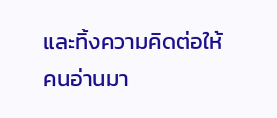และทิ้งความคิดต่อให้คนอ่านมา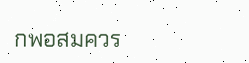กพอสมควร